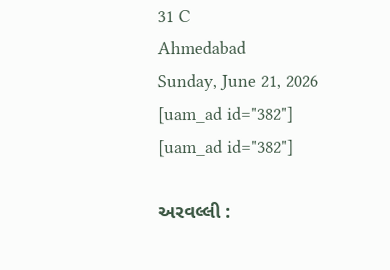31 C
Ahmedabad
Sunday, June 21, 2026
[uam_ad id="382"]
[uam_ad id="382"]

અરવલ્લી :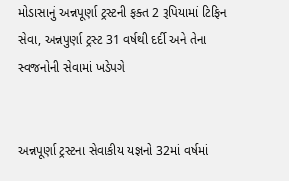મોડાસાનું અન્નપૂર્ણા ટ્રસ્ટની ફક્ત 2 રૂપિયામાં ટિફિન સેવા, અન્નપુર્ણા ટ્રસ્ટ 31 વર્ષથી દર્દી અને તેના સ્વજનોની સેવામાં ખડેપગે


અન્નપૂર્ણા ટ્રસ્ટના સેવાકીય યજ્ઞનો 32માં વર્ષમાં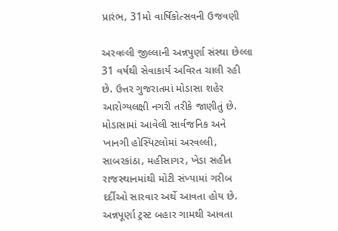પ્રારંભ, 31મો વાર્ષિકોત્સવની ઉજવણી

અરવલ્લી જીલ્લાની અન્નપુર્ણા સંસ્થા છેલ્લા 31 વર્ષથી સેવાકાર્ય અવિરત ચાલી રહી છે. ઉત્તર ગુજરાતમાં મોડાસા શહેર આરોગ્યલક્ષી નગરી તરીકે જાણીતું છે. મોડાસામાં આવેલી સાર્વજનિક અને ખાનગી હોસ્પિટલોમાં અરવલ્લી, સાબરકાંઠા, મહીસાગર, ખેડા સહીત રાજસ્થાનમાંથી મોટી સંખ્યામાં ગરીબ દર્દીઓ સારવાર અર્થે આવતા હોય છે. અન્નપૂર્ણા ટ્રસ્ટ બહાર ગામથી આવતા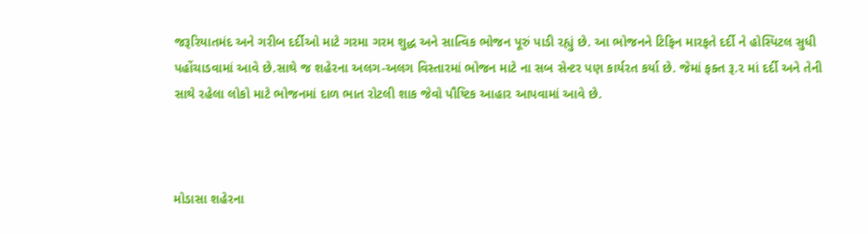જરૂરિયાતમંદ અને ગરીબ દર્દીઓ માટે ગરમા ગરમ શુદ્ધ અને સાત્વિક ભોજન પૂરું પાડી રહ્યું છે. આ ભોજનને ટિફિન મારફતે દર્દી ને હોસ્પિટલ સુધી પહોંચાડવામાં આવે છે.સાથે જ શહેરના અલગ-અલગ વિસ્તારમાં ભોજન માટે ના સબ સેન્ટર પણ કાર્યરત કર્યા છે. જેમાં ફક્ત રૂ.૨ માં દર્દી અને તેની સાથે રહેલા લોકો માટે ભોજનમાં દાળ ભાત રોટલી શાક જેવો પૌષ્ટિક આહાર આપવામાં આવે છે.



મોડાસા શહેરના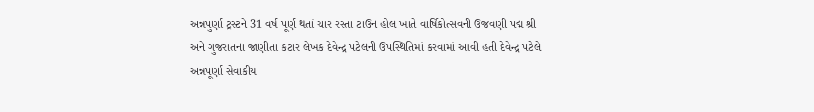અન્નપુર્ણા ટ્રસ્ટને 31 વર્ષ પૂર્ણ થતાં ચાર રસ્તા ટાઉન હોલ ખાતે વાર્ષિકોત્સવની ઉજવણી પદ્મ શ્રી અને ગુજરાતના જાણીતા કટાર લેખક દેવેન્દ્ર પટેલની ઉપસ્થિતિમાં કરવામાં આવી હતી દેવેન્દ્ર પટેલે અન્નપૂર્ણા સેવાકીય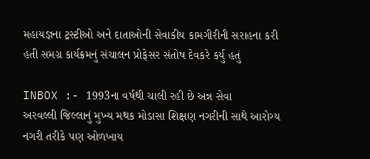મહાયજ્ઞના ટ્રસ્ટીઓ અને દાતાઓની સેવાકીય કામગીરીની સરાહના કરી હતી સમગ્ર કાર્યક્રમનું સંચાલન પ્રોફેસર સંતોષ દેવકરે કર્યુ હતું

INBOX :- 1993ના વર્ષથી ચાલી રહી છે અન્ન સેવા
અરવલ્લી જિલ્લાનું મુખ્ય મથક મોડાસા શિક્ષણ નગરીની સાથે આરોગ્ય નગરી તરીકે પણ ઓળખાય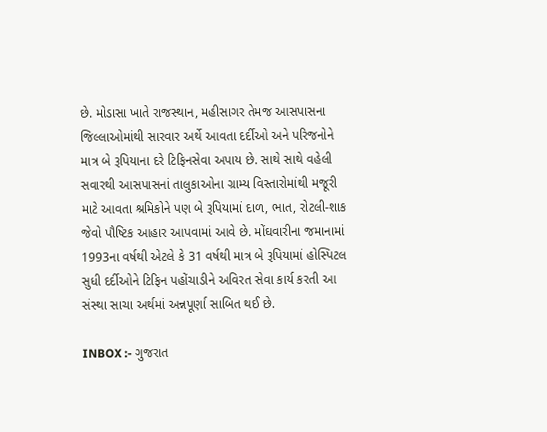છે. મોડાસા ખાતે રાજસ્થાન, મહીસાગર તેમજ આસપાસના જિલ્લાઓમાંથી સારવાર અર્થે આવતા દર્દીઓ અને પરિજનોને માત્ર બે રૂપિયાના દરે ટિફિનસેવા અપાય છે. સાથે સાથે વહેલી સવારથી આસપાસનાં તાલુકાઓના ગ્રામ્ય વિસ્તારોમાંથી મજૂરી માટે આવતા શ્રમિકોને પણ બે રૂપિયામાં દાળ, ભાત, રોટલી-શાક જેવો પૌષ્ટિક આહાર આપવામાં આવે છે. મોંઘવારીના જમાનામાં 1993ના વર્ષથી એટલે કે 31 વર્ષથી માત્ર બે રૂપિયામાં હોસ્પિટલ સુધી દર્દીઓને ટિફિન પહોંચાડીને અવિરત સેવા કાર્ય કરતી આ સંસ્થા સાચા અર્થમાં અન્નપૂર્ણા સાબિત થઈ છે.

INBOX :- ગુજરાત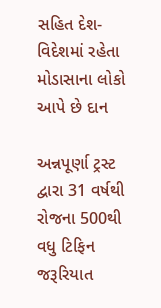સહિત દેશ-વિદેશમાં રહેતા મોડાસાના લોકો આપે છે દાન

અન્નપૂર્ણા ટ્રસ્ટ દ્વારા 31 વર્ષથી રોજના 500થી વધુ ટિફિન જરૂરિયાત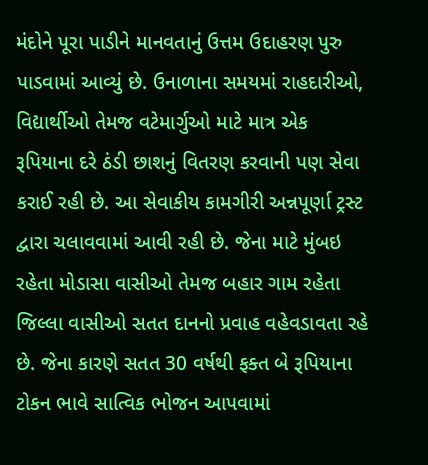મંદોને પૂરા પાડીને માનવતાનું ઉત્તમ ઉદાહરણ પુરુ પાડવામાં આવ્યું છે. ઉનાળાના સમયમાં રાહદારીઓ, વિદ્યાર્થીઓ તેમજ વટેમાર્ગુઓ માટે માત્ર એક રૂપિયાના દરે ઠંડી છાશનું વિતરણ કરવાની પણ સેવા કરાઈ રહી છે. આ સેવાકીય કામગીરી અન્નપૂર્ણા ટ્રસ્ટ દ્વારા ચલાવવામાં આવી રહી છે. જેના માટે મુંબઇ રહેતા મોડાસા વાસીઓ તેમજ બહાર ગામ રહેતા જિલ્લા વાસીઓ સતત દાનનો પ્રવાહ વહેવડાવતા રહે છે. જેના કારણે સતત 30 વર્ષથી ફક્ત બે રૂપિયાના ટોકન ભાવે સાત્વિક ભોજન આપવામાં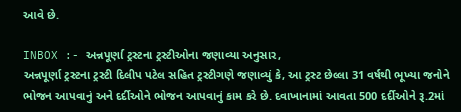આવે છે.

INBOX :- અન્નપૂર્ણા ટ્રસ્ટના ટ્રસ્ટીઓના જણાવ્યા અનુસાર,
અન્નપૂર્ણા ટ્રસ્ટના ટ્રસ્ટી દિલીપ પટેલ સહિત ટ્રસ્ટીગણે જણાવ્યું કે, આ ટ્રસ્ટ છેલ્લા 31 વર્ષથી ભૂખ્યા જનોને ભોજન આપવાનું અને દર્દીઓને ભોજન આપવાનું કામ કરે છે. દવાખાનામાં આવતા 500 દર્દીઓને રૂ.2માં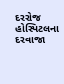દરરોજ હોસ્પિટલના દરવાજા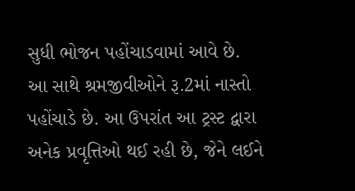સુધી ભોજન પહોંચાડવામાં આવે છે. આ સાથે શ્રમજીવીઓને રૂ.2માં નાસ્તો પહોંચાડે છે. આ ઉપરાંત આ ટ્રસ્ટ દ્વારા અનેક પ્રવૃત્તિઓ થઈ રહી છે, જેને લઈને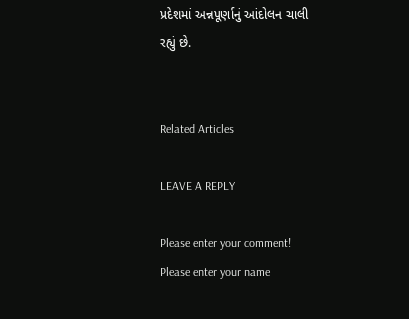પ્રદેશમાં અન્નપૂર્ણાનું આંદોલન ચાલી રહ્યું છે.


Related Articles

LEAVE A REPLY

Please enter your comment!
Please enter your name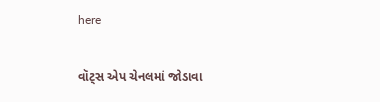here

વૉટ્સ એપ ચેનલમાં જોડાવા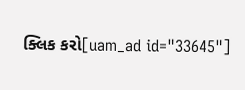ક્લિક કરો[uam_ad id="33645"]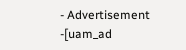- Advertisement -[uam_ad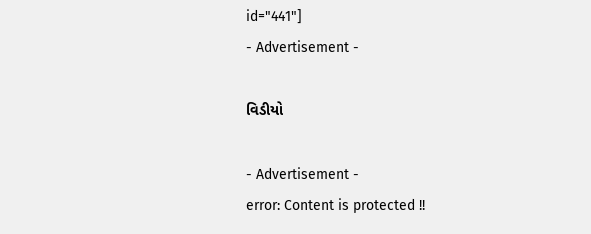id="441"]
- Advertisement -

વિડીયો

- Advertisement -
error: Content is protected !!